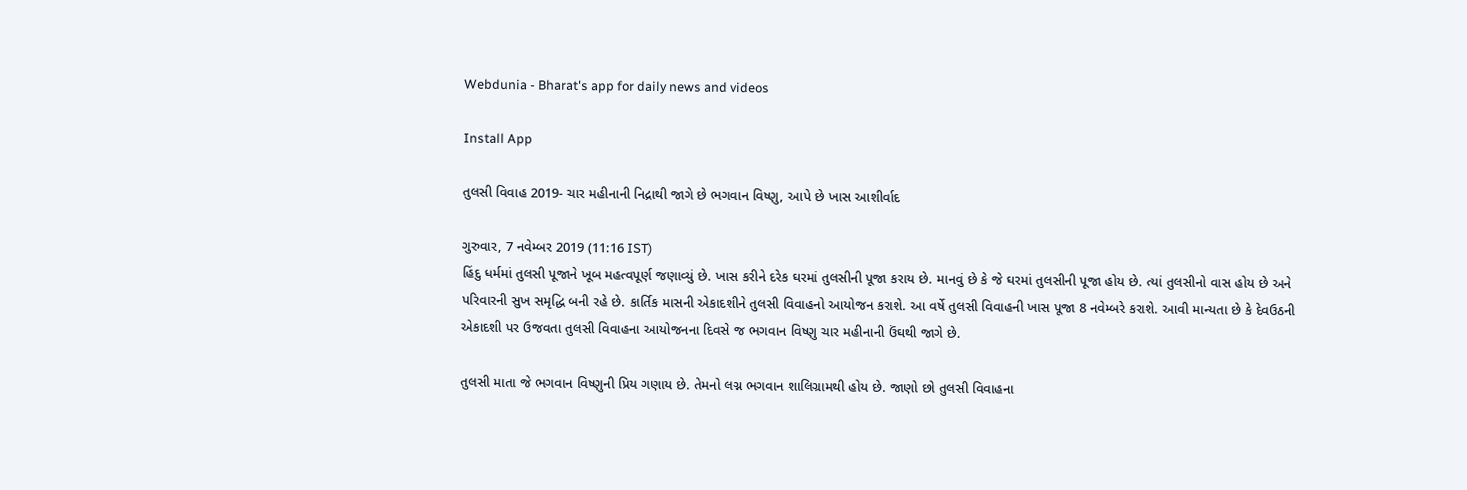Webdunia - Bharat's app for daily news and videos

Install App

તુલસી વિવાહ 2019- ચાર મહીનાની નિદ્રાથી જાગે છે ભગવાન વિષ્ણુ, આપે છે ખાસ આશીર્વાદ

ગુરુવાર, 7 નવેમ્બર 2019 (11:16 IST)
હિંદુ ધર્મમાં તુલસી પૂજાને ખૂબ મહત્વપૂર્ણ જણાવ્યું છે. ખાસ કરીને દરેક ઘરમાં તુલસીની પૂજા કરાય છે. માનવું છે કે જે ઘરમાં તુલસીની પૂજા હોય છે. ત્યાં તુલસીનો વાસ હોય છે અને પરિવારની સુખ સમૃદ્ધિ બની રહે છે. કાર્તિક માસની એકાદશીને તુલસી વિવાહનો આયોજન કરાશે. આ વર્ષે તુલસી વિવાહની ખાસ પૂજા 8 નવેમ્બરે કરાશે. આવી માન્યતા છે કે દેવઉઠની એકાદશી પર ઉજવતા તુલસી વિવાહના આયોજનના દિવસે જ ભગવાન વિષ્ણુ ચાર મહીનાની ઉંઘથી જાગે છે.

તુલસી માતા જે ભગવાન વિષ્ણુની પ્રિય ગણાય છે. તેમનો લગ્ન ભગવાન શાલિગ્રામથી હોય છે. જાણો છો તુલસી વિવાહના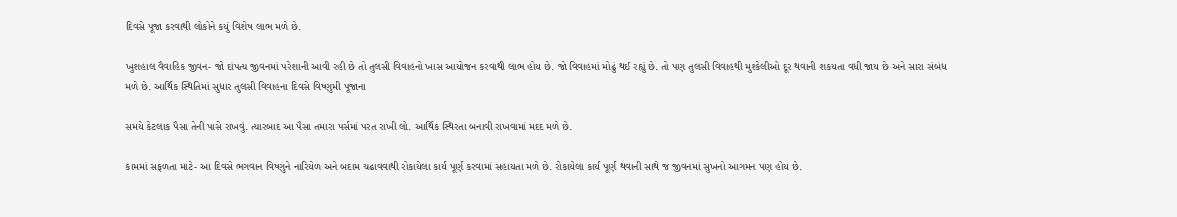દિવસે પૂજા કરવાથી લોકોને કયું વિશેષ લાભ મળે છે.

ખુશહાલ વૈવાહિક જીવન- જો દાંપત્ય જીવનમાં પરેશાની આવી રહી છે તો તુલસી વિવાહનો ખાસ આયોજન કરવાથી લાભ હોય છે. જો વિવાહમાં મોઢું થઈ રહ્યું છે. તો પણ તુલસી વિવાહથી મુશ્કેલીઓ દૂર થવાની શકયતા વધી જાય છે અને સારા સંબંધ મળે છે. આર્થિક સ્થિતિમાં સુધાર તુલસી વિવાહના દિવસે વિષ્ણુમી પૂજાના

સમયે કેટલાક પૈસા તેની પાસે રાખવું. ત્યારબાદ આ પૈસા તમારા પર્સમાં પરત રાખી લો. આર્થિક સ્થિરતા બનાવી રાખવામાં મદદ મળે છે.

કામમાં સફળતા માટે- આ દિવસે ભગવાન વિષ્ણુને નારિયેળ અને બદામ ચઢાવવાથી રોકાયેલા કાર્ય પૂર્ણ કરવામાં સહાયતા મળે છે. રોકાયેલા કાર્ય પૂર્ણ થવાની સાથે જ જીવનમાં સુખનો આગમન પણ હોય છે.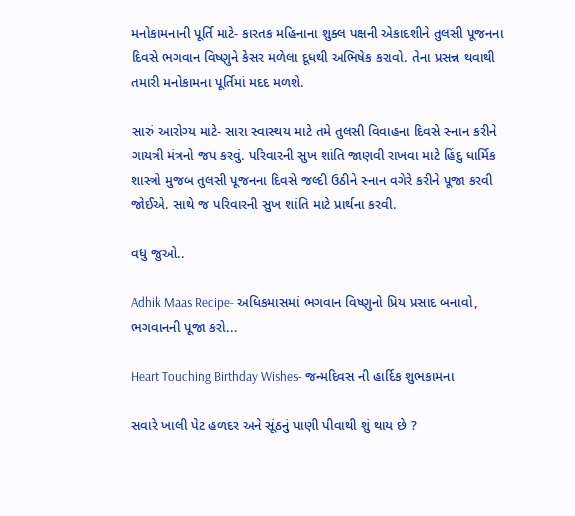મનોકામનાની પૂર્તિ માટે- કારતક મહિનાના શુક્લ પક્ષની એકાદશીને તુલસી પૂજનના દિવસે ભગવાન વિષ્ણુને કેસર મળેલા દૂધથી અભિષેક કરાવો. તેના પ્રસન્ન થવાથી તમારી મનોકામના પૂર્તિમાં મદદ મળશે.

સારું આરોગ્ય માટે- સારા સ્વાસ્થય માટે તમે તુલસી વિવાહના દિવસે સ્નાન કરીને ગાયત્રી મંત્રનો જપ કરવું. પરિવારની સુખ શાંતિ જાણવી રાખવા માટે હિંદુ ધાર્મિક શાસ્ત્રો મુજબ તુલસી પૂજનના દિવસે જલ્દી ઉઠીને સ્નાન વગેરે કરીને પૂજા કરવી જોઈએ. સાથે જ પરિવારની સુખ શાંતિ માટે પ્રાર્થના કરવી.

વધુ જુઓ..

Adhik Maas Recipe- અધિકમાસમાં ભગવાન વિષ્ણુનો પ્રિય પ્રસાદ બનાવો, ભગવાનની પૂજા કરો...

Heart Touching Birthday Wishes- જન્મદિવસ ની હાર્દિક શુભકામના

સવારે ખાલી પેટ હળદર અને સૂંઠનું પાણી પીવાથી શું થાય છે ?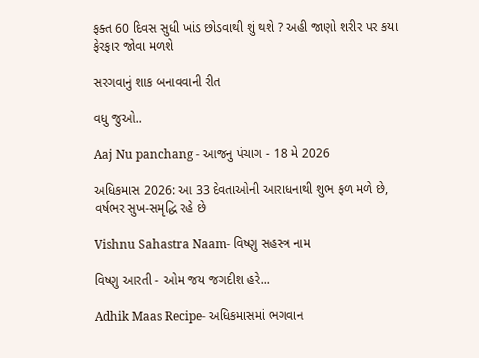ફક્ત 60 દિવસ સુધી ખાંડ છોડવાથી શું થશે ? અહી જાણો શરીર પર કયા ફેરફાર જોવા મળશે

સરગવાનું શાક બનાવવાની રીત

વધુ જુઓ..

Aaj Nu panchang - આજનુ પંચાગ - 18 મે 2026

અધિકમાસ 2026: આ 33 દેવતાઓની આરાધનાથી શુભ ફળ મળે છે, વર્ષભર સુખ-સમૃદ્ધિ રહે છે

Vishnu Sahastra Naam- વિષ્ણુ સહસ્ત્ર નામ

વિષ્ણુ આરતી - ઓમ જય જગદીશ હરે...

Adhik Maas Recipe- અધિકમાસમાં ભગવાન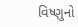વિષ્ણુનો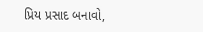પ્રિય પ્રસાદ બનાવો,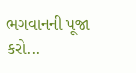ભગવાનની પૂજા કરો...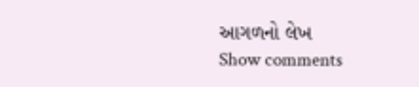આગળનો લેખ
Show comments